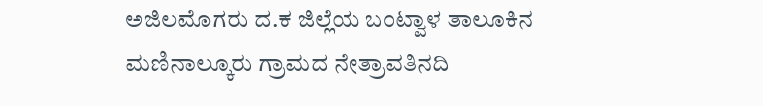ಅಜಿಲಮೊಗರು ದ.ಕ ಜಿಲ್ಲೆಯ ಬಂಟ್ವಾಳ ತಾಲೂಕಿನ ಮಣಿನಾಲ್ಕೂರು ಗ್ರಾಮದ ನೇತ್ರಾವತಿನದಿ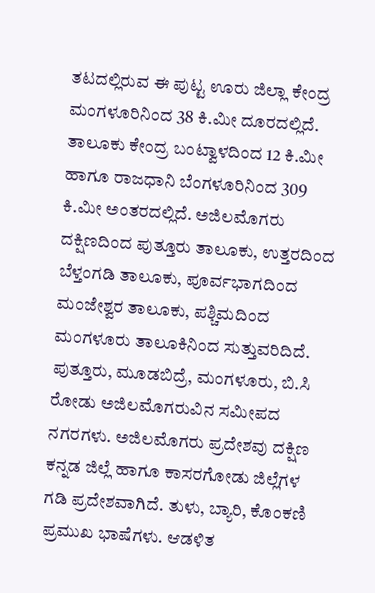ತಟದಲ್ಲಿರುವ ಈ ಪುಟ್ಟ ಊರು ಜಿಲ್ಲಾ ಕೇಂದ್ರ ಮಂಗಳೂರಿನಿಂದ 38 ಕಿ.ಮೀ ದೂರದಲ್ಲಿದೆ. ತಾಲೂಕು ಕೇಂದ್ರ ಬಂಟ್ವಾಳದಿಂದ 12 ಕಿ.ಮೀ ಹಾಗೂ ರಾಜಧಾನಿ ಬೆಂಗಳೂರಿನಿಂದ 309 ಕಿ.ಮೀ ಅಂತರದಲ್ಲಿದೆ. ಅಜಿಲಮೊಗರು ದಕ್ಷಿಣದಿಂದ ಪುತ್ತೂರು ತಾಲೂಕು, ಉತ್ತರದಿಂದ ಬೆಳ್ತಂಗಡಿ ತಾಲೂಕು, ಪೂರ್ವಭಾಗದಿಂದ ಮಂಜೇಶ್ವರ ತಾಲೂಕು, ಪಶ್ಚಿಮದಿಂದ ಮಂಗಳೂರು ತಾಲೂಕಿನಿಂದ ಸುತ್ತುವರಿದಿದೆ. ಪುತ್ತೂರು, ಮೂಡಬಿದ್ರೆ, ಮಂಗಳೂರು, ಬಿ.ಸಿ ರೋಡು ಅಜಿಲಮೊಗರುವಿನ ಸಮೀಪದ ನಗರಗಳು. ಅಜಿಲಮೊಗರು ಪ್ರದೇಶವು ದಕ್ಷಿಣ ಕನ್ನಡ ಜಿಲ್ಲೆ ಹಾಗೂ ಕಾಸರಗೋಡು ಜಿಲ್ಲೆಗಳ ಗಡಿ ಪ್ರದೇಶವಾಗಿದೆ. ತುಳು, ಬ್ಯಾರಿ, ಕೊಂಕಣಿ ಪ್ರಮುಖ ಭಾಷೆಗಳು. ಆಡಳಿತ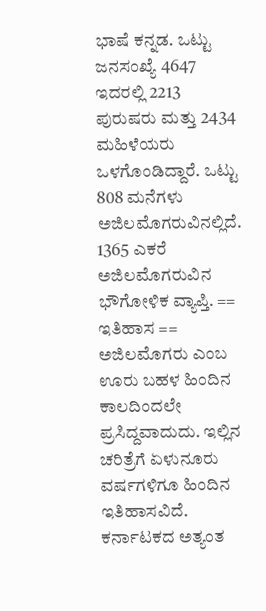ಭಾಷೆ ಕನ್ನಡ. ಒಟ್ಟು ಜನಸಂಖ್ಯೆ 4647 ಇದರಲ್ಲಿ 2213 ಪುರುಷರು ಮತ್ತು 2434 ಮಹಿಳೆಯರು ಒಳಗೊಂಡಿದ್ದಾರೆ. ಒಟ್ಟು 808 ಮನೆಗಳು ಅಜಿಲಮೊಗರುವಿನಲ್ಲಿದೆ. 1365 ಎಕರೆ ಅಜಿಲಮೊಗರುವಿನ ಭೌಗೋಳಿಕ ವ್ಯಾಪ್ತಿ. == ಇತಿಹಾಸ == ಅಜಿಲಮೊಗರು ಎಂಬ ಊರು ಬಹಳ ಹಿಂದಿನ ಕಾಲದಿಂದಲೇ ಪ್ರಸಿದ್ದವಾದುದು. ಇಲ್ಲಿನ ಚರಿತ್ರೆಗೆ ಏಳುನೂರು ವರ್ಷಗಳಿಗೂ ಹಿಂದಿನ ಇತಿಹಾಸವಿದೆ. ಕರ್ನಾಟಕದ ಅತ್ಯಂತ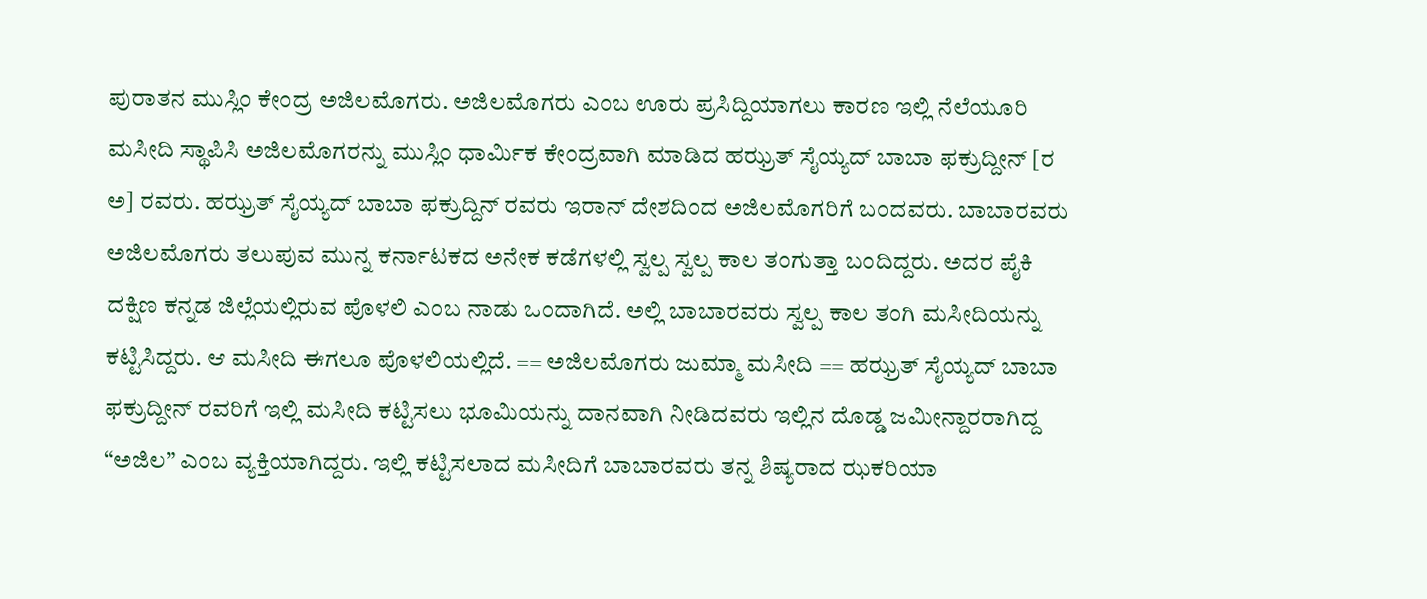ಪುರಾತನ ಮುಸ್ಲಿಂ ಕೇಂದ್ರ ಅಜಿಲಮೊಗರು. ಅಜಿಲಮೊಗರು ಎಂಬ ಊರು ಪ್ರಸಿದ್ದಿಯಾಗಲು ಕಾರಣ ಇಲ್ಲಿ ನೆಲೆಯೂರಿ ಮಸೀದಿ ಸ್ಥಾಪಿಸಿ ಅಜಿಲಮೊಗರನ್ನು ಮುಸ್ಲಿಂ ಧಾರ್ಮಿಕ ಕೇಂದ್ರವಾಗಿ ಮಾಡಿದ ಹಝ್ರತ್ ಸೈಯ್ಯದ್ ಬಾಬಾ ಫಕ್ರುದ್ದೀನ್ [ರ ಅ] ರವರು. ಹಝ್ರತ್ ಸೈಯ್ಯದ್ ಬಾಬಾ ಫಕ್ರುದ್ದಿನ್ ರವರು ಇರಾನ್ ದೇಶದಿಂದ ಅಜಿಲಮೊಗರಿಗೆ ಬಂದವರು. ಬಾಬಾರವರು ಅಜಿಲಮೊಗರು ತಲುಪುವ ಮುನ್ನ ಕರ್ನಾಟಕದ ಅನೇಕ ಕಡೆಗಳಲ್ಲಿ ಸ್ವಲ್ಪ ಸ್ವಲ್ಪ ಕಾಲ ತಂಗುತ್ತಾ ಬಂದಿದ್ದರು. ಅದರ ಪೈಕಿ ದಕ್ಷಿಣ ಕನ್ನಡ ಜಿಲ್ಲೆಯಲ್ಲಿರುವ ಪೊಳಲಿ ಎಂಬ ನಾಡು ಒಂದಾಗಿದೆ. ಅಲ್ಲಿ ಬಾಬಾರವರು ಸ್ವಲ್ಪ ಕಾಲ ತಂಗಿ ಮಸೀದಿಯನ್ನು ಕಟ್ಟಿಸಿದ್ದರು. ಆ ಮಸೀದಿ ಈಗಲೂ ಪೊಳಲಿಯಲ್ಲಿದೆ. == ಅಜಿಲಮೊಗರು ಜುಮ್ಮಾ ಮಸೀದಿ == ಹಝ್ರತ್ ಸೈಯ್ಯದ್ ಬಾಬಾ ಫಕ್ರುದ್ದೀನ್ ರವರಿಗೆ ಇಲ್ಲಿ ಮಸೀದಿ ಕಟ್ಟಿಸಲು ಭೂಮಿಯನ್ನು ದಾನವಾಗಿ ನೀಡಿದವರು ಇಲ್ಲಿನ ದೊಡ್ಡ ಜಮೀನ್ದಾರರಾಗಿದ್ದ “ಅಜಿಲ” ಎಂಬ ವ್ಯಕ್ತಿಯಾಗಿದ್ದರು. ಇಲ್ಲಿ ಕಟ್ಟಿಸಲಾದ ಮಸೀದಿಗೆ ಬಾಬಾರವರು ತನ್ನ ಶಿಷ್ಯರಾದ ಝಕರಿಯಾ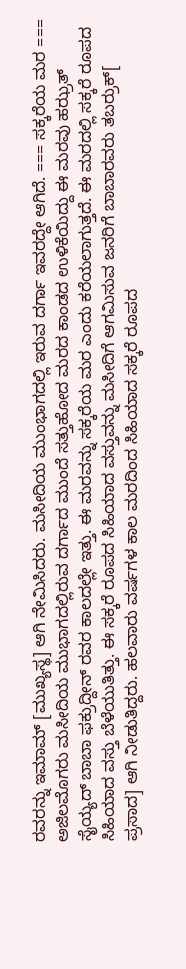ರವರನ್ನು ಇಮಾಮ್ [ಮುಖ್ಯಸ್ಥ] ಆಗಿ ನೇಮಿಸಿದರು. ಮಸೀದಿಯ ಮುಂಭಾಗದಲ್ಲಿ ಇರುವ ದರ್ಗಾ ಇವರದ್ದೇ ಆಗಿದೆ. === ಸಕ್ಕರೆಯ ಮರ === ಅಜಿಲಮೊಗರು ಮಸೀದಿಯ ಮುಭಾಗದಲ್ಲಿರುವ ದರ್ಗಾದ ಮುಂದೆ ಸತ್ತುಹೋದ ಮರದ ಕಾಂಡದ ಉಳಿಕೆಯಿದ್ದು ಈ ಮರವು ಹಝ್ರತ್ ಸೈಯ್ಯದ್ ಬಾಬಾ ಫಕ್ರುದ್ದೀನ್ ರವರ ಕಾಲದಲ್ಲೇ ಇತ್ತು. ಈ ಮರವನ್ನು ಸಕ್ಕರೆಯ ಮರ ಎಂದು ಕರೆಯಲಾಗುತ್ತದೆ. ಈ ಮರದಲ್ಲಿ ಸಕ್ಕರೆ ರೂಪದ ಸಿಹಿಯಾದ ವಸ್ತು ಬೆಳೆಯುತಿತ್ತು. ಈ ಸಕ್ಕರೆ ರೂಪದ ಸಿಹಿಯಾದ ವಸ್ತುವನ್ನು ಮಸೀದಿಗೆ ಆಗಮಿಸುವ ಜನರಿಗೆ ಬಾಬಾರವರು ತಬರ್ರುಕ್[ ಪ್ರಸಾದ] ಆಗಿ ನೀಡುತಿದ್ದರು. ಹಲವಾರು ವರ್ಷಗಳ ಕಾಲ ಮರದಿಂದ ಸಿಹಿಯಾದ ಸಕ್ಕರೆ ರೂಪದ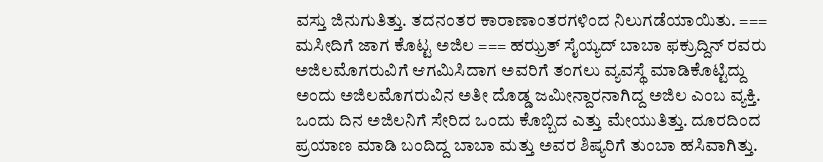ವಸ್ತು ಜಿನುಗುತಿತ್ತು. ತದನಂತರ ಕಾರಾಣಾಂತರಗಳಿಂದ ನಿಲುಗಡೆಯಾಯಿತು. === ಮಸೀದಿಗೆ ಜಾಗ ಕೊಟ್ಟ ಅಜಿಲ === ಹಝ್ರತ್ ಸೈಯ್ಯದ್ ಬಾಬಾ ಫಕ್ರುದ್ದಿನ್ ರವರು ಅಜಿಲಮೊಗರುವಿಗೆ ಆಗಮಿಸಿದಾಗ ಅವರಿಗೆ ತಂಗಲು ವ್ಯವಸ್ಥೆ ಮಾಡಿಕೊಟ್ಟಿದ್ದು ಅಂದು ಅಜಿಲಮೊಗರುವಿನ ಅತೀ ದೊಡ್ಡ ಜಮೀನ್ದಾರನಾಗಿದ್ದ ಅಜಿಲ ಎಂಬ ವ್ಯಕ್ತಿ. ಒಂದು ದಿನ ಅಜಿಲನಿಗೆ ಸೇರಿದ ಒಂದು ಕೊಬ್ಬಿದ ಎತ್ತು ಮೇಯುತಿತ್ತು. ದೂರದಿಂದ ಪ್ರಯಾಣ ಮಾಡಿ ಬಂದಿದ್ದ ಬಾಬಾ ಮತ್ತು ಅವರ ಶಿಷ್ಯರಿಗೆ ತುಂಬಾ ಹಸಿವಾಗಿತ್ತು.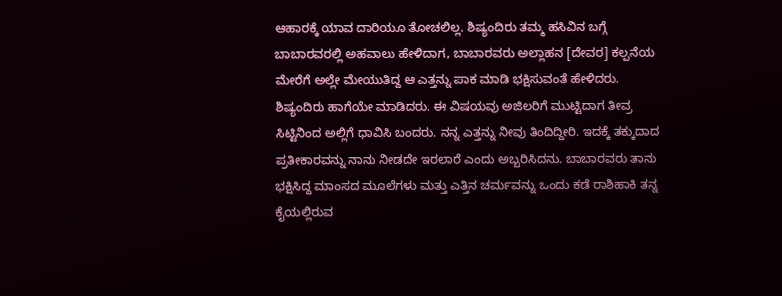ಆಹಾರಕ್ಕೆ ಯಾವ ದಾರಿಯೂ ತೋಚಲಿಲ್ಲ. ಶಿಷ್ಯಂದಿರು ತಮ್ಮ ಹಸಿವಿನ ಬಗ್ಗೆ ಬಾಬಾರವರಲ್ಲಿ ಅಹವಾಲು ಹೇಳಿದಾಗ, ಬಾಬಾರವರು ಅಲ್ಲಾಹನ [ದೇವರ] ಕಲ್ಪನೆಯ ಮೇರೆಗೆ ಅಲ್ಲೇ ಮೇಯುತಿದ್ದ ಆ ಎತ್ತನ್ನು ಪಾಕ ಮಾಡಿ ಭಕ್ಷಿಸುವಂತೆ ಹೇಳಿದರು. ಶಿಷ್ಯಂದಿರು ಹಾಗೆಯೇ ಮಾಡಿದರು. ಈ ವಿಷಯವು ಅಜಿಲರಿಗೆ ಮುಟ್ಟಿದಾಗ ತೀವ್ರ ಸಿಟ್ಟಿನಿಂದ ಅಲ್ಲಿಗೆ ಧಾವಿಸಿ ಬಂದರು. ನನ್ನ ಎತ್ತನ್ನು ನೀವು ತಿಂದಿದ್ದೀರಿ. ಇದಕ್ಕೆ ತಕ್ಕುದಾದ ಪ್ರತೀಕಾರವನ್ನು ನಾನು ನೀಡದೇ ಇರಲಾರೆ ಎಂದು ಅಬ್ಬರಿಸಿದನು. ಬಾಬಾರವರು ತಾನು ಭಕ್ಷಿಸಿದ್ದ ಮಾಂಸದ ಮೂಲೆಗಳು ಮತ್ತು ಎತ್ತಿನ ಚರ್ಮವನ್ನು ಒಂದು ಕಡೆ ರಾಶಿಹಾಕಿ ತನ್ನ ಕೈಯಲ್ಲಿರುವ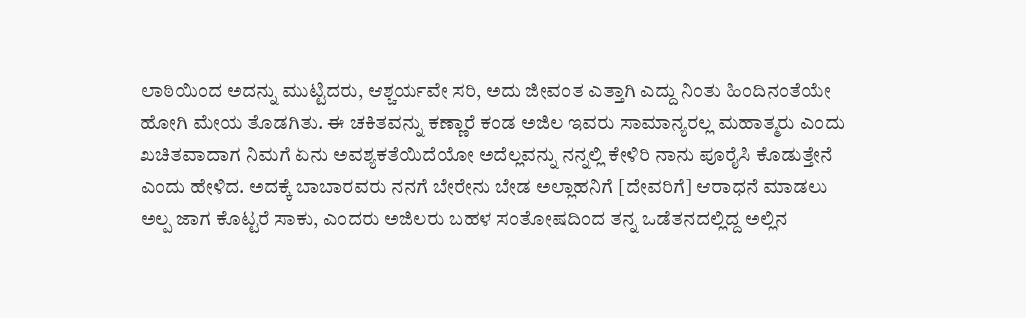ಲಾಠಿಯಿಂದ ಅದನ್ನು ಮುಟ್ಟಿದರು, ಆಶ್ಚರ್ಯವೇ ಸರಿ, ಅದು ಜೀವಂತ ಎತ್ತಾಗಿ ಎದ್ದು ನಿಂತು ಹಿಂದಿನಂತೆಯೇ ಹೋಗಿ ಮೇಯ ತೊಡಗಿತು. ಈ ಚಕಿತವನ್ನು ಕಣ್ಣಾರೆ ಕಂಡ ಅಜಿಲ ಇವರು ಸಾಮಾನ್ಯರಲ್ಲ ಮಹಾತ್ಮರು ಎಂದು ಖಚಿತವಾದಾಗ ನಿಮಗೆ ಏನು ಅವಶ್ಯಕತೆಯಿದೆಯೋ ಅದೆಲ್ಲವನ್ನು ನನ್ನಲ್ಲಿ ಕೇಳಿರಿ ನಾನು ಪೂರೈಸಿ ಕೊಡುತ್ತೇನೆ ಎಂದು ಹೇಳಿದ. ಅದಕ್ಕೆ ಬಾಬಾರವರು ನನಗೆ ಬೇರೇನು ಬೇಡ ಅಲ್ಲಾಹನಿಗೆ [ದೇವರಿಗೆ] ಆರಾಧನೆ ಮಾಡಲು ಅಲ್ಪ ಜಾಗ ಕೊಟ್ಟರೆ ಸಾಕು, ಎಂದರು ಅಜಿಲರು ಬಹಳ ಸಂತೋಷದಿಂದ ತನ್ನ ಒಡೆತನದಲ್ಲಿದ್ದ ಅಲ್ಲಿನ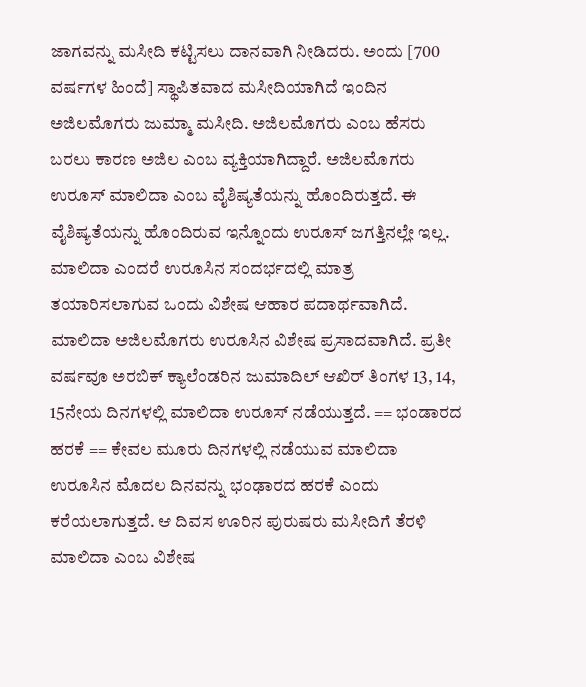ಜಾಗವನ್ನು ಮಸೀದಿ ಕಟ್ಟಿಸಲು ದಾನವಾಗಿ ನೀಡಿದರು. ಅಂದು [700 ವರ್ಷಗಳ ಹಿಂದೆ] ಸ್ಥಾಪಿತವಾದ ಮಸೀದಿಯಾಗಿದೆ ಇಂದಿನ ಅಜಿಲಮೊಗರು ಜುಮ್ಮಾ ಮಸೀದಿ. ಅಜಿಲಮೊಗರು ಎಂಬ ಹೆಸರು ಬರಲು ಕಾರಣ ಅಜಿಲ ಎಂಬ ವ್ಯಕ್ತಿಯಾಗಿದ್ದಾರೆ. ಅಜಿಲಮೊಗರು ಉರೂಸ್ ಮಾಲಿದಾ ಎಂಬ ವೈಶಿಷ್ಯತೆಯನ್ನು ಹೊಂದಿರುತ್ತದೆ. ಈ ವೈಶಿಷ್ಯತೆಯನ್ನು ಹೊಂದಿರುವ ಇನ್ನೊಂದು ಉರೂಸ್ ಜಗತ್ತಿನಲ್ಲೇ ಇಲ್ಲ. ಮಾಲಿದಾ ಎಂದರೆ ಉರೂಸಿನ ಸಂದರ್ಭದಲ್ಲಿ ಮಾತ್ರ ತಯಾರಿಸಲಾಗುವ ಒಂದು ವಿಶೇಷ ಆಹಾರ ಪದಾರ್ಥವಾಗಿದೆ. ಮಾಲಿದಾ ಅಜಿಲಮೊಗರು ಉರೂಸಿನ ವಿಶೇಷ ಪ್ರಸಾದವಾಗಿದೆ. ಪ್ರತೀ ವರ್ಷವೂ ಅರಬಿಕ್ ಕ್ಯಾಲೆಂಡರಿನ ಜುಮಾದಿಲ್ ಆಖಿರ್ ತಿಂಗಳ 13, 14, 15ನೇಯ ದಿನಗಳಲ್ಲಿ ಮಾಲಿದಾ ಉರೂಸ್ ನಡೆಯುತ್ತದೆ. == ಭಂಡಾರದ ಹರಕೆ == ಕೇವಲ ಮೂರು ದಿನಗಳಲ್ಲಿ ನಡೆಯುವ ಮಾಲಿದಾ ಉರೂಸಿನ ಮೊದಲ ದಿನವನ್ನು ಭಂಢಾರದ ಹರಕೆ ಎಂದು ಕರೆಯಲಾಗುತ್ತದೆ. ಆ ದಿವಸ ಊರಿನ ಪುರುಷರು ಮಸೀದಿಗೆ ತೆರಳಿ ಮಾಲಿದಾ ಎಂಬ ವಿಶೇಷ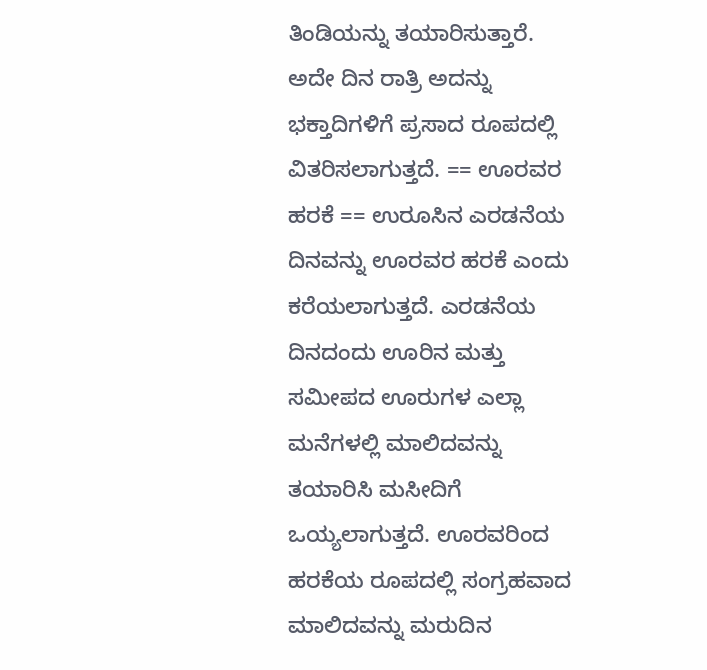ತಿಂಡಿಯನ್ನು ತಯಾರಿಸುತ್ತಾರೆ. ಅದೇ ದಿನ ರಾತ್ರಿ ಅದನ್ನು ಭಕ್ತಾದಿಗಳಿಗೆ ಪ್ರಸಾದ ರೂಪದಲ್ಲಿ ವಿತರಿಸಲಾಗುತ್ತದೆ. == ಊರವರ ಹರಕೆ == ಉರೂಸಿನ ಎರಡನೆಯ ದಿನವನ್ನು ಊರವರ ಹರಕೆ ಎಂದು ಕರೆಯಲಾಗುತ್ತದೆ. ಎರಡನೆಯ ದಿನದಂದು ಊರಿನ ಮತ್ತು ಸಮೀಪದ ಊರುಗಳ ಎಲ್ಲಾ ಮನೆಗಳಲ್ಲಿ ಮಾಲಿದವನ್ನು ತಯಾರಿಸಿ ಮಸೀದಿಗೆ ಒಯ್ಯಲಾಗುತ್ತದೆ. ಊರವರಿಂದ ಹರಕೆಯ ರೂಪದಲ್ಲಿ ಸಂಗ್ರಹವಾದ ಮಾಲಿದವನ್ನು ಮರುದಿನ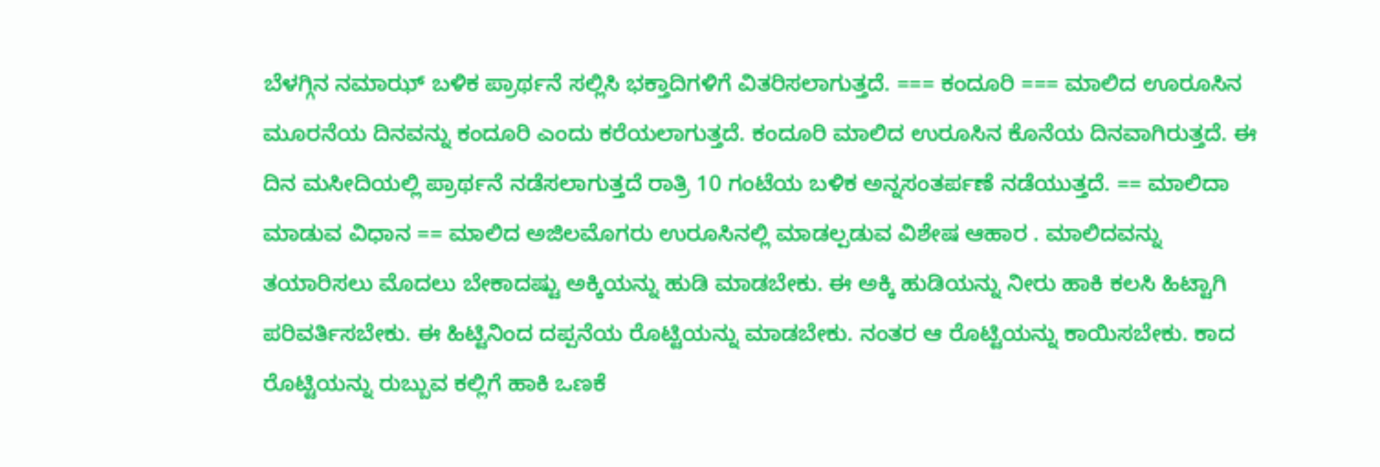ಬೆಳಗ್ಗಿನ ನಮಾಝ್ ಬಳಿಕ ಪ್ರಾರ್ಥನೆ ಸಲ್ಲಿಸಿ ಭಕ್ತಾದಿಗಳಿಗೆ ವಿತರಿಸಲಾಗುತ್ತದೆ. === ಕಂದೂರಿ === ಮಾಲಿದ ಊರೂಸಿನ ಮೂರನೆಯ ದಿನವನ್ನು ಕಂದೂರಿ ಎಂದು ಕರೆಯಲಾಗುತ್ತದೆ. ಕಂದೂರಿ ಮಾಲಿದ ಉರೂಸಿನ ಕೊನೆಯ ದಿನವಾಗಿರುತ್ತದೆ. ಈ ದಿನ ಮಸೀದಿಯಲ್ಲಿ ಪ್ರಾರ್ಥನೆ ನಡೆಸಲಾಗುತ್ತದೆ ರಾತ್ರಿ 10 ಗಂಟೆಯ ಬಳಿಕ ಅನ್ನಸಂತರ್ಪಣೆ ನಡೆಯುತ್ತದೆ. == ಮಾಲಿದಾ ಮಾಡುವ ವಿಧಾನ == ಮಾಲಿದ ಅಜಿಲಮೊಗರು ಉರೂಸಿನಲ್ಲಿ ಮಾಡಲ್ಪಡುವ ವಿಶೇಷ ಆಹಾರ . ಮಾಲಿದವನ್ನು ತಯಾರಿಸಲು ಮೊದಲು ಬೇಕಾದಷ್ಟು ಅಕ್ಕಿಯನ್ನು ಹುಡಿ ಮಾಡಬೇಕು. ಈ ಅಕ್ಕಿ ಹುಡಿಯನ್ನು ನೀರು ಹಾಕಿ ಕಲಸಿ ಹಿಟ್ಟಾಗಿ ಪರಿವರ್ತಿಸಬೇಕು. ಈ ಹಿಟ್ಟಿನಿಂದ ದಪ್ಪನೆಯ ರೊಟ್ಟಿಯನ್ನು ಮಾಡಬೇಕು. ನಂತರ ಆ ರೊಟ್ಟಿಯನ್ನು ಕಾಯಿಸಬೇಕು. ಕಾದ ರೊಟ್ಟಿಯನ್ನು ರುಬ್ಬುವ ಕಲ್ಲಿಗೆ ಹಾಕಿ ಒಣಕೆ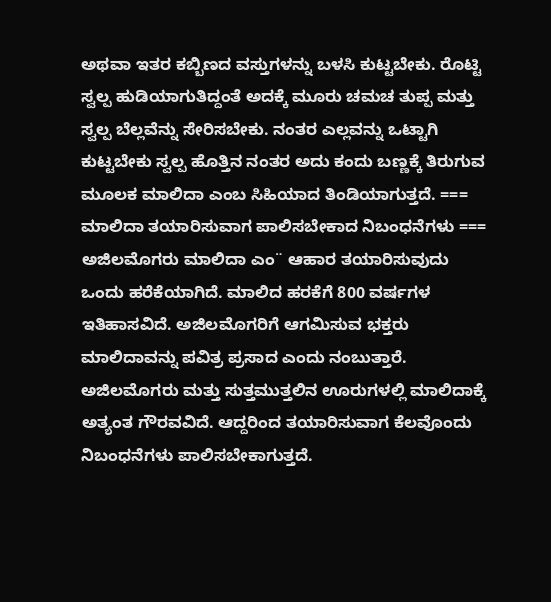ಅಥವಾ ಇತರ ಕಬ್ಬಿಣದ ವಸ್ತುಗಳನ್ನು ಬಳಸಿ ಕುಟ್ಟಬೇಕು. ರೊಟ್ಟಿ ಸ್ವಲ್ಪ ಹುಡಿಯಾಗುತಿದ್ದಂತೆ ಅದಕ್ಕೆ ಮೂರು ಚಮಚ ತುಪ್ಪ ಮತ್ತು ಸ್ವಲ್ಪ ಬೆಲ್ಲವೆನ್ನು ಸೇರಿಸಬೇಕು. ನಂತರ ಎಲ್ಲವನ್ನು ಒಟ್ಟಾಗಿ ಕುಟ್ಟಬೇಕು ಸ್ವಲ್ಪ ಹೊತ್ತಿನ ನಂತರ ಅದು ಕಂದು ಬಣ್ಣಕ್ಕೆ ತಿರುಗುವ ಮೂಲಕ ಮಾಲಿದಾ ಎಂಬ ಸಿಹಿಯಾದ ತಿಂಡಿಯಾಗುತ್ತದೆ. === ಮಾಲಿದಾ ತಯಾರಿಸುವಾಗ ಪಾಲಿಸಬೇಕಾದ ನಿಬಂಧನೆಗಳು === ಅಜಿಲಮೊಗರು ಮಾಲಿದಾ ಎಂ¨ ಆಹಾರ ತಯಾರಿಸುವುದು ಒಂದು ಹರೆಕೆಯಾಗಿದೆ. ಮಾಲಿದ ಹರಕೆಗೆ 800 ವರ್ಷಗಳ ಇತಿಹಾಸವಿದೆ. ಅಜಿಲಮೊಗರಿಗೆ ಆಗಮಿಸುವ ಭಕ್ತರು ಮಾಲಿದಾವನ್ನು ಪವಿತ್ರ ಪ್ರಸಾದ ಎಂದು ನಂಬುತ್ತಾರೆ. ಅಜಿಲಮೊಗರು ಮತ್ತು ಸುತ್ತಮುತ್ತಲಿನ ಊರುಗಳಲ್ಲಿ ಮಾಲಿದಾಕ್ಕೆ ಅತ್ಯಂತ ಗೌರವವಿದೆ. ಆದ್ದರಿಂದ ತಯಾರಿಸುವಾಗ ಕೆಲವೊಂದು ನಿಬಂಧನೆಗಳು ಪಾಲಿಸಬೇಕಾಗುತ್ತದೆ.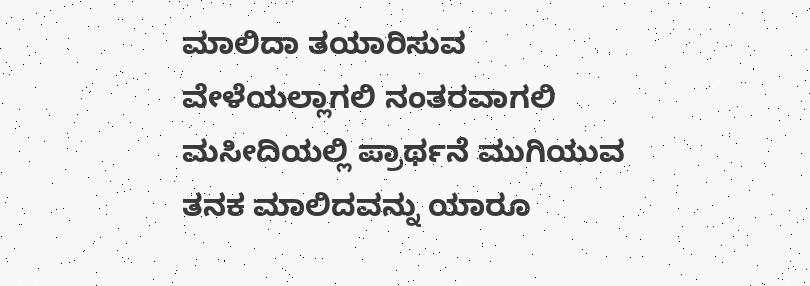ಮಾಲಿದಾ ತಯಾರಿಸುವ ವೇಳೆಯಲ್ಲಾಗಲಿ ನಂತರವಾಗಲಿ ಮಸೀದಿಯಲ್ಲಿ ಪ್ರಾರ್ಥನೆ ಮುಗಿಯುವ ತನಕ ಮಾಲಿದವನ್ನು ಯಾರೂ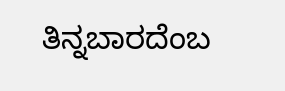ತಿನ್ನಬಾರದೆಂಬ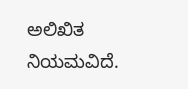ಅಲಿಖಿತ ನಿಯಮವಿದೆ.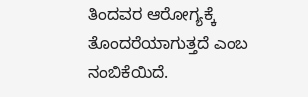ತಿಂದವರ ಆರೋಗ್ಯಕ್ಕೆ ತೊಂದರೆಯಾಗುತ್ತದೆ ಎಂಬ ನಂಬಿಕೆಯಿದೆ.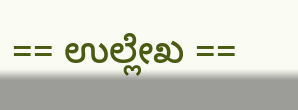== ಉಲ್ಲೇಖ ==